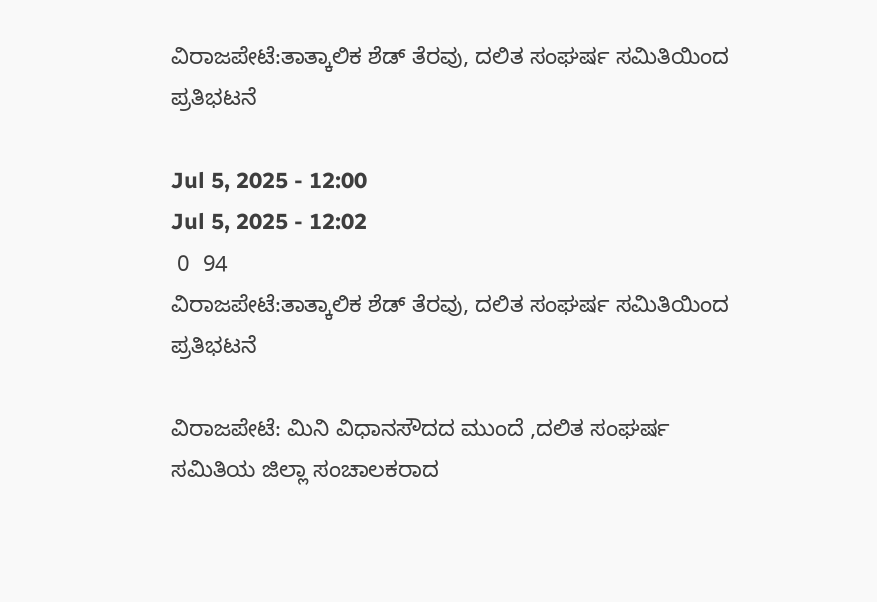ವಿರಾಜಪೇಟೆ:ತಾತ್ಕಾಲಿಕ ಶೆಡ್ ತೆರವು, ದಲಿತ ಸಂಘರ್ಷ ಸಮಿತಿಯಿಂದ ಪ್ರತಿಭಟನೆ

Jul 5, 2025 - 12:00
Jul 5, 2025 - 12:02
 0  94
ವಿರಾಜಪೇಟೆ:ತಾತ್ಕಾಲಿಕ ಶೆಡ್ ತೆರವು, ದಲಿತ ಸಂಘರ್ಷ ಸಮಿತಿಯಿಂದ ಪ್ರತಿಭಟನೆ

ವಿರಾಜಪೇಟೆ: ಮಿನಿ ವಿಧಾನಸೌದದ ಮುಂದೆ ,ದಲಿತ ಸಂಘರ್ಷ ಸಮಿತಿಯ ಜಿಲ್ಲಾ ಸಂಚಾಲಕರಾದ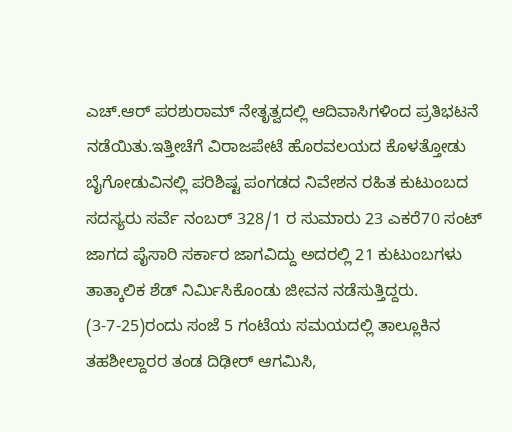ಎಚ್.ಆರ್ ಪರಶುರಾಮ್ ನೇತೃತ್ವದಲ್ಲಿ ಆದಿವಾಸಿಗಳಿಂದ ಪ್ರತಿಭಟನೆ ನಡೆಯಿತು.ಇತ್ತೀಚೆಗೆ ವಿರಾಜಪೇಟೆ ಹೊರವಲಯದ ಕೊಳತ್ತೋಡು ಬೈಗೋಡುವಿನಲ್ಲಿ ಪರಿಶಿಷ್ಟ ಪಂಗಡದ ನಿವೇಶನ ರಹಿತ ಕುಟುಂಬದ ಸದಸ್ಯರು ಸರ್ವೆ ನಂಬರ್ 328/1 ರ ಸುಮಾರು 23 ಎಕರೆ70 ಸಂಟ್ ಜಾಗದ ಪೈಸಾರಿ ಸರ್ಕಾರ ಜಾಗವಿದ್ದು ಅದರಲ್ಲಿ 21 ಕುಟುಂಬಗಳು ತಾತ್ಕಾಲಿಕ ಶೆಡ್ ನಿರ್ಮಿಸಿಕೊಂಡು ಜೀವನ ನಡೆಸುತ್ತಿದ್ದರು.  (3-7-25)ರಂದು ಸಂಜೆ 5 ಗಂಟೆಯ ಸಮಯದಲ್ಲಿ ತಾಲ್ಲೂಕಿನ ತಹಶೀಲ್ದಾರರ ತಂಡ ದಿಢೀರ್ ಆಗಮಿಸಿ,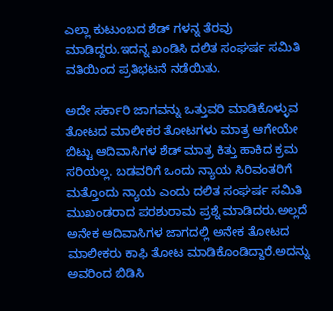ಎಲ್ಲಾ ಕುಟುಂಬದ ಶೆಡ್ ಗಳನ್ನ ತೆರವು ಮಾಡಿದ್ದರು.ಇದನ್ನ ಖಂಡಿಸಿ ದಲಿತ ಸಂಘರ್ಷ ಸಮಿತಿ ವತಿಯಿಂದ ಪ್ರತಿಭಟನೆ ನಡೆಯಿತು.

ಅದೇ ಸರ್ಕಾರಿ ಜಾಗವನ್ನು ಒತ್ತುವರಿ ಮಾಡಿಕೊಳ್ಳುವ ತೋಟದ ಮಾಲೀಕರ ತೋಟಗಳು ಮಾತ್ರ ಆಗೇಯೇ ಬಿಟ್ಟು ಆದಿವಾಸಿಗಳ ಶೆಡ್ ಮಾತ್ರ ಕಿತ್ತು ಹಾಕಿದ ಕ್ರಮ ಸರಿಯಲ್ಲ. ಬಡವರಿಗೆ ಒಂದು ನ್ಯಾಯ ಸಿರಿವಂತರಿಗೆ ಮತ್ತೊಂದು ನ್ಯಾಯ ಎಂದು ದಲಿತ ಸಂಘರ್ಷ ಸಮಿತಿ ಮುಖಂಡರಾದ ಪರಶುರಾಮ ಪ್ರಶ್ನೆ ಮಾಡಿದರು.ಅಲ್ಲದೆ ಅನೇಕ ಆದಿವಾಸಿಗಳ ಜಾಗದಲ್ಲಿ ಅನೇಕ ತೋಟದ ಮಾಲೀಕರು ಕಾಫಿ ತೋಟ ಮಾಡಿಕೊಂಡಿದ್ದಾರೆ.ಅದನ್ನು ಅವರಿಂದ ಬಿಡಿಸಿ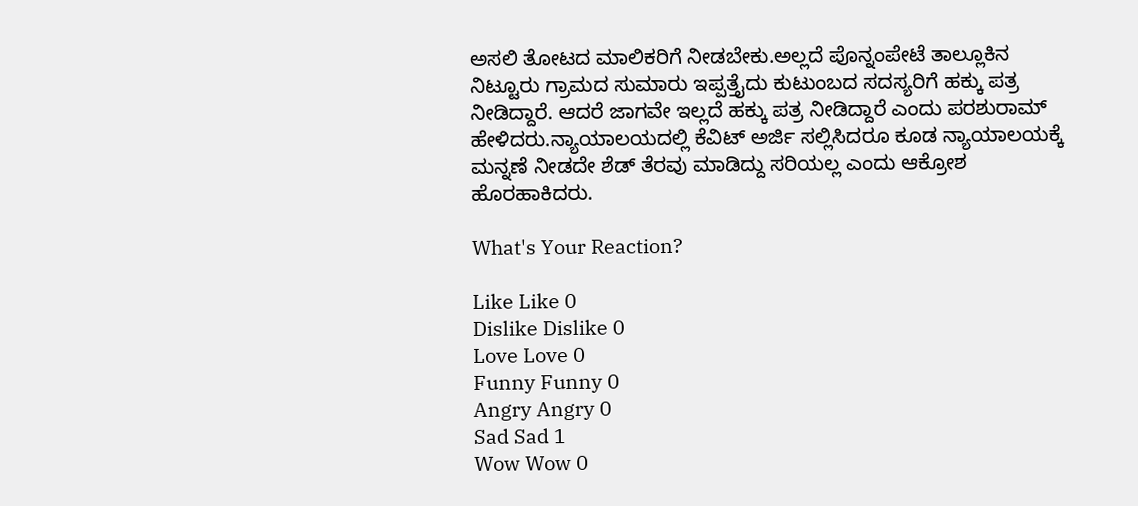ಅಸಲಿ ತೋಟದ ಮಾಲಿಕರಿಗೆ ನೀಡಬೇಕು.ಅಲ್ಲದೆ ಪೊನ್ನಂಪೇಟೆ ತಾಲ್ಲೂಕಿನ ನಿಟ್ಟೂರು ಗ್ರಾಮದ ಸುಮಾರು ಇಪ್ಪತ್ತೈದು ಕುಟುಂಬದ ಸದಸ್ಯರಿಗೆ ಹಕ್ಕು ಪತ್ರ ನೀಡಿದ್ದಾರೆ‌. ಆದರೆ ಜಾಗವೇ ಇಲ್ಲದೆ ಹಕ್ಕು ಪತ್ರ ನೀಡಿದ್ದಾರೆ ಎಂದು ಪರಶುರಾಮ್ ಹೇಳಿದರು.ನ್ಯಾಯಾಲಯದಲ್ಲಿ ಕೆವಿಟ್ ಅರ್ಜಿ ಸಲ್ಲಿಸಿದರೂ ಕೂಡ ನ್ಯಾಯಾಲಯಕ್ಕೆ ಮನ್ನಣೆ ನೀಡದೇ ಶೆಡ್ ತೆರವು ಮಾಡಿದ್ದು ಸರಿಯಲ್ಲ ಎಂದು ಆಕ್ರೋಶ ಹೊರಹಾಕಿದರು.

What's Your Reaction?

Like Like 0
Dislike Dislike 0
Love Love 0
Funny Funny 0
Angry Angry 0
Sad Sad 1
Wow Wow 0